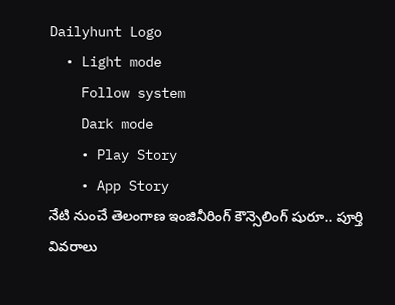Dailyhunt Logo
  • Light mode
    Follow system
    Dark mode
    • Play Story
    • App Story
నేటి నుంచే తెలంగాణ ఇంజినీరింగ్ కౌన్సెలింగ్ షురూ.. పూర్తి వివరాలు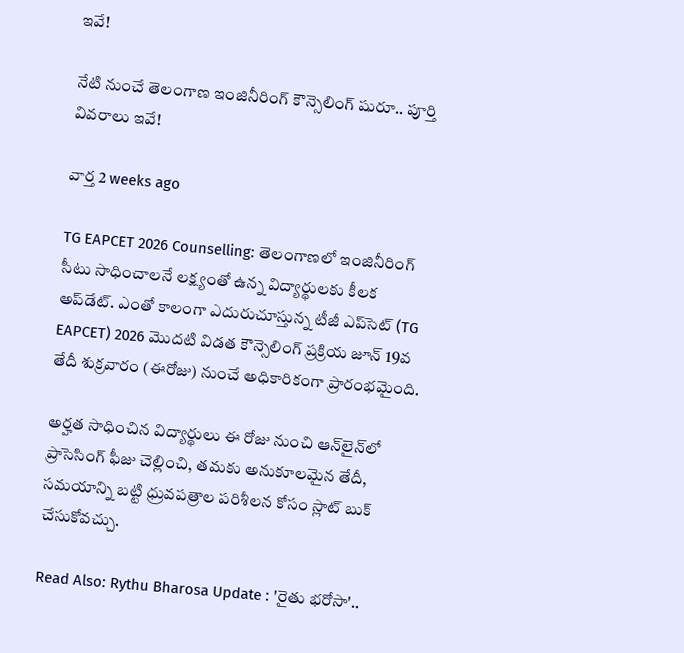ఇవే!

నేటి నుంచే తెలంగాణ ఇంజినీరింగ్ కౌన్సెలింగ్ షురూ.. పూర్తి వివరాలు ఇవే!

వార్త 2 weeks ago

TG EAPCET 2026 Counselling: తెలంగాణలో ఇంజినీరింగ్ సీటు సాధించాలనే లక్ష్యంతో ఉన్న విద్యార్థులకు కీలక అప్‌డేట్. ఎంతో కాలంగా ఎదురుచూస్తున్న టీజీ ఎప్‌సెట్ (TG EAPCET) 2026 మొదటి విడత కౌన్సెలింగ్ ప్రక్రియ జూన్ 19వ తేదీ శుక్రవారం (ఈరోజు) నుంచే అధికారికంగా ప్రారంభమైంది.

అర్హత సాధించిన విద్యార్థులు ఈ రోజు నుంచి ఆన్‌లైన్‌లో ప్రాసెసింగ్ ఫీజు చెల్లించి, తమకు అనుకూలమైన తేదీ, సమయాన్ని బట్టి ధ్రువపత్రాల పరిశీలన కోసం స్లాట్ బుక్ చేసుకోవచ్చు.

Read Also: Rythu Bharosa Update : 'రైతు భరోసా'..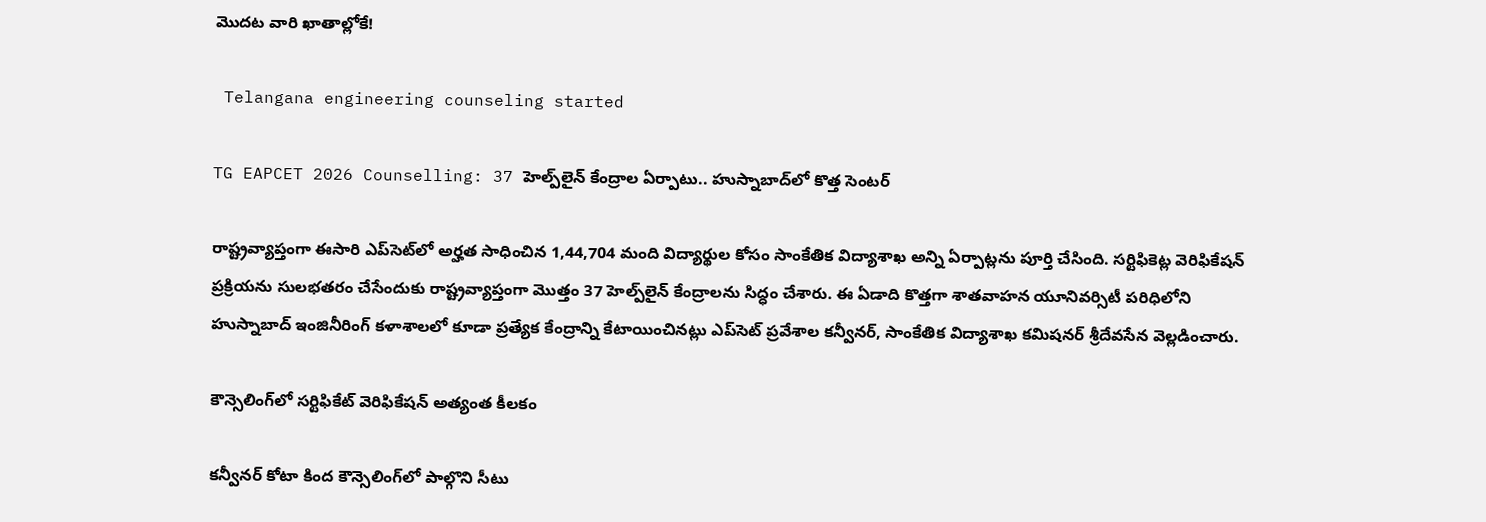మొదట వారి ఖాతాల్లోకే!

 Telangana engineering counseling started

TG EAPCET 2026 Counselling: 37 హెల్ప్‌లైన్ కేంద్రాల ఏర్పాటు.. హుస్నాబాద్‌లో కొత్త సెంటర్

రాష్ట్రవ్యాప్తంగా ఈసారి ఎప్‌సెట్‌లో అర్హత సాధించిన 1,44,704 మంది విద్యార్థుల కోసం సాంకేతిక విద్యాశాఖ అన్ని ఏర్పాట్లను పూర్తి చేసింది. సర్టిఫికెట్ల వెరిఫికేషన్ ప్రక్రియను సులభతరం చేసేందుకు రాష్ట్రవ్యాప్తంగా మొత్తం 37 హెల్ప్‌లైన్ కేంద్రాలను సిద్ధం చేశారు. ఈ ఏడాది కొత్తగా శాతవాహన యూనివర్సిటీ పరిధిలోని హుస్నాబాద్ ఇంజినీరింగ్ కళాశాలలో కూడా ప్రత్యేక కేంద్రాన్ని కేటాయించినట్లు ఎప్‌సెట్ ప్రవేశాల కన్వీనర్, సాంకేతిక విద్యాశాఖ కమిషనర్‌ శ్రీదేవసేన వెల్లడించారు.

కౌన్సెలింగ్‌లో సర్టిఫికేట్ వెరిఫికేషన్ అత్యంత కీలకం

కన్వీనర్ కోటా కింద కౌన్సెలింగ్‌లో పాల్గొని సీటు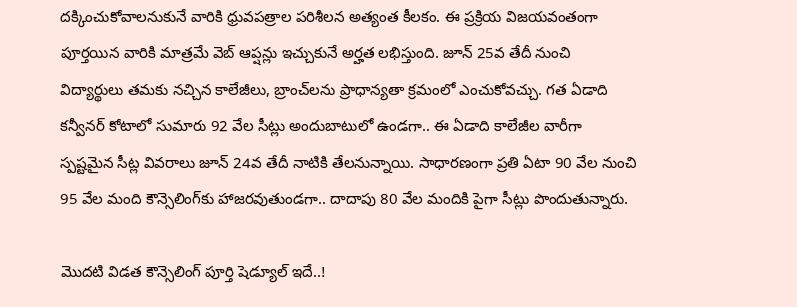దక్కించుకోవాలనుకునే వారికి ధ్రువపత్రాల పరిశీలన అత్యంత కీలకం. ఈ ప్రక్రియ విజయవంతంగా పూర్తయిన వారికి మాత్రమే వెబ్ ఆప్షన్లు ఇచ్చుకునే అర్హత లభిస్తుంది. జూన్ 25వ తేదీ నుంచి విద్యార్థులు తమకు నచ్చిన కాలేజీలు, బ్రాంచ్‌లను ప్రాధాన్యతా క్రమంలో ఎంచుకోవచ్చు. గత ఏడాది కన్వీనర్ కోటాలో సుమారు 92 వేల సీట్లు అందుబాటులో ఉండగా.. ఈ ఏడాది కాలేజీల వారీగా స్పష్టమైన సీట్ల వివరాలు జూన్ 24వ తేదీ నాటికి తేలనున్నాయి. సాధారణంగా ప్రతి ఏటా 90 వేల నుంచి 95 వేల మంది కౌన్సెలింగ్‌కు హాజరవుతుండగా.. దాదాపు 80 వేల మందికి పైగా సీట్లు పొందుతున్నారు.

మొదటి విడత కౌన్సెలింగ్ పూర్తి షెడ్యూల్ ఇదే..!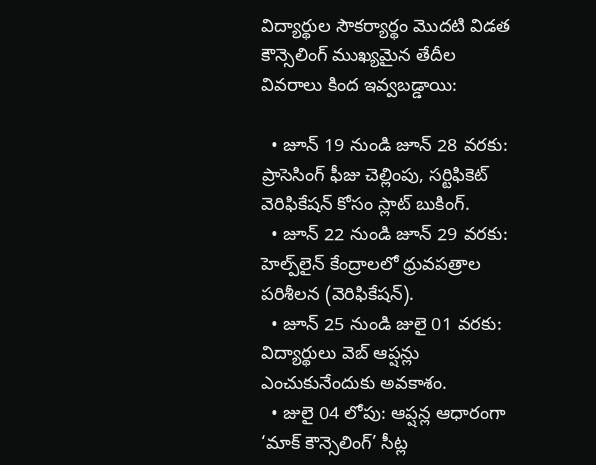విద్యార్థుల సౌకర్యార్థం మొదటి విడత కౌన్సెలింగ్ ముఖ్యమైన తేదీల వివరాలు కింద ఇవ్వబడ్డాయి:

  • జూన్ 19 నుండి జూన్ 28 వరకు: ప్రాసెసింగ్ ఫీజు చెల్లింపు, సర్టిఫికెట్ వెరిఫికేషన్ కోసం స్లాట్ బుకింగ్.
  • జూన్ 22 నుండి జూన్ 29 వరకు: హెల్ప్‌లైన్ కేంద్రాలలో ధ్రువపత్రాల పరిశీలన (వెరిఫికేషన్).
  • జూన్ 25 నుండి జులై 01 వరకు: విద్యార్థులు వెబ్ ఆప్షన్లు ఎంచుకునేందుకు అవకాశం.
  • జులై 04 లోపు: ఆప్షన్ల ఆధారంగా ‘మాక్ కౌన్సెలింగ్’ సీట్ల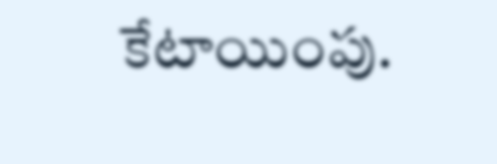కేటాయింపు.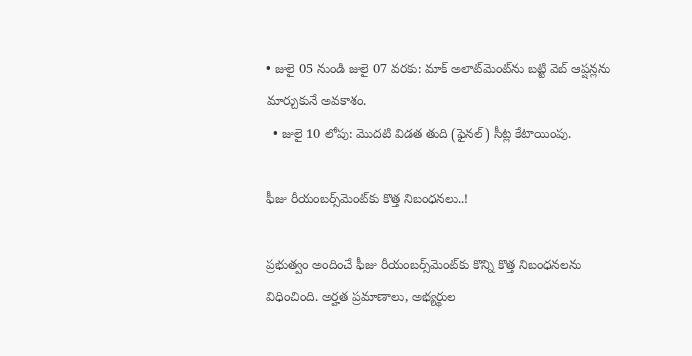• జులై 05 నుండి జులై 07 వరకు: మాక్ అలాట్‌మెంట్‌ను బట్టి వెబ్ ఆప్షన్లను మార్చుకునే అవకాశం.
  • జులై 10 లోపు: మొదటి విడత తుది (ఫైనల్) సీట్ల కేటాయింపు.

ఫీజు రీయంబర్స్‌మెంట్‌కు కొత్త నిబంధనలు..!

ప్రభుత్వం అందించే ఫీజు రీయంబర్స్‌మెంట్‌కు కొన్ని కొత్త నిబంధనలను విధించింది. అర్హత ప్రమాణాలు, అభ్యర్థుల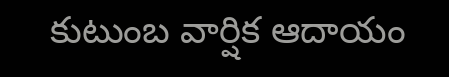కుటుంబ వార్షిక ఆదాయం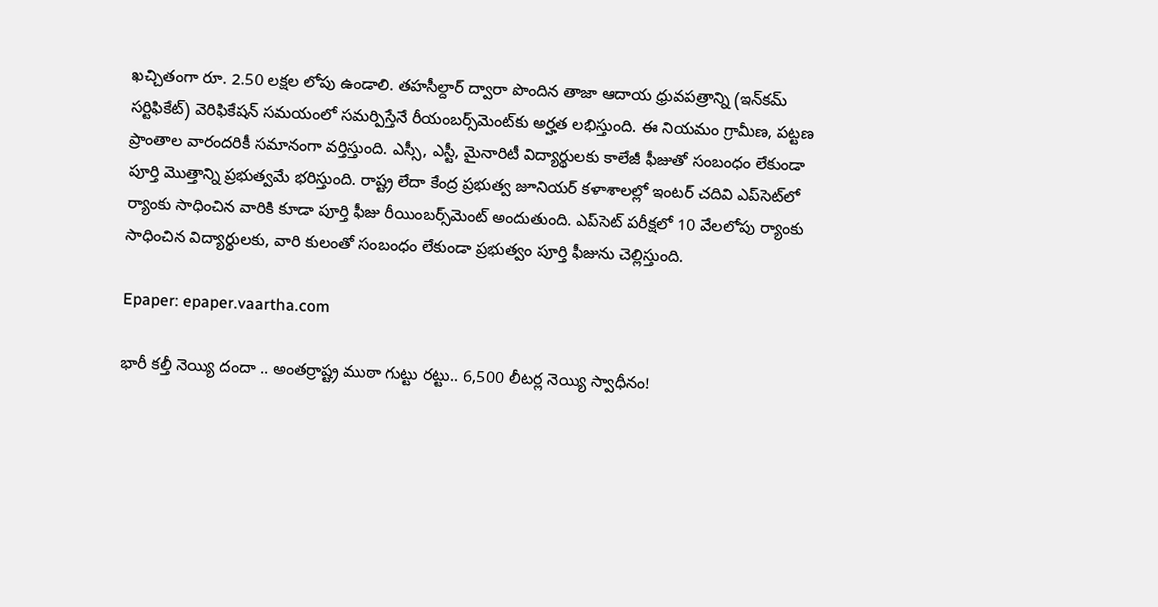ఖచ్చితంగా రూ. 2.50 లక్షల లోపు ఉండాలి. తహసీల్దార్ ద్వారా పొందిన తాజా ఆదాయ ధ్రువపత్రాన్ని (ఇన్‌కమ్ సర్టిఫికేట్) వెరిఫికేషన్ సమయంలో సమర్పిస్తేనే రీయంబర్స్‌మెంట్‌కు అర్హత లభిస్తుంది. ఈ నియమం గ్రామీణ, పట్టణ ప్రాంతాల వారందరికీ సమానంగా వర్తిస్తుంది. ఎస్సీ, ఎస్టీ, మైనారిటీ విద్యార్థులకు కాలేజీ ఫీజుతో సంబంధం లేకుండా పూర్తి మొత్తాన్ని ప్రభుత్వమే భరిస్తుంది. రాష్ట్ర లేదా కేంద్ర ప్రభుత్వ జూనియర్ కళాశాలల్లో ఇంటర్ చదివి ఎప్‌సెట్‌లో ర్యాంకు సాధించిన వారికి కూడా పూర్తి ఫీజు రీయింబర్స్‌మెంట్ అందుతుంది. ఎప్‌సెట్ పరీక్షలో 10 వేలలోపు ర్యాంకు సాధించిన విద్యార్థులకు, వారి కులంతో సంబంధం లేకుండా ప్రభుత్వం పూర్తి ఫీజును చెల్లిస్తుంది.

Epaper: epaper.vaartha.com

భారీ కల్తీ నెయ్యి దందా .. అంతర్రాష్ట్ర ముఠా గుట్టు రట్టు.. 6,500 లీటర్ల నెయ్యి స్వాధీనం!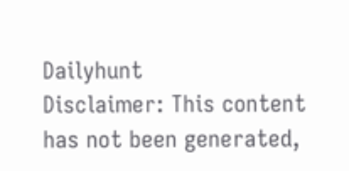Dailyhunt
Disclaimer: This content has not been generated,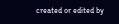created or edited by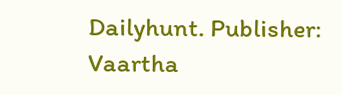Dailyhunt. Publisher: Vaartha